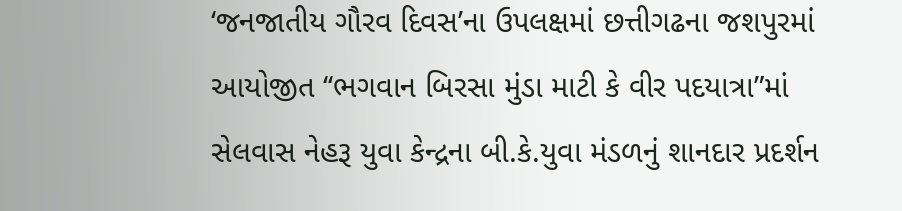‘જનજાતીય ગૌરવ દિવસ’ના ઉપલક્ષમાં છત્તીગઢના જશપુરમાં આયોજીત ‘‘ભગવાન બિરસા મુંડા માટી કે વીર પદયાત્રા”માં સેલવાસ નેહરૂ યુવા કેન્દ્રના બી.કે.યુવા મંડળનું શાનદાર પ્રદર્શન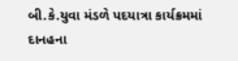બી.કે.યુવા મંડળે પદયાત્રા કાર્યક્રમમાં દાનહના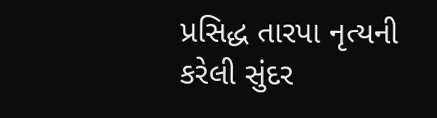પ્રસિદ્ધ તારપા નૃત્યની કરેલી સુંદર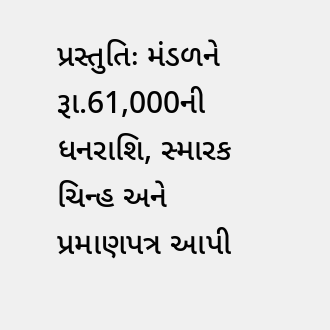પ્રસ્તુતિઃ મંડળને રૂા.61,000ની ધનરાશિ, સ્મારક ચિન્હ અને પ્રમાણપત્ર આપી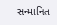સન્માનિત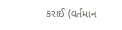કરાઈ (વર્તમાન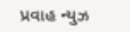પ્રવાહ ન્યુઝ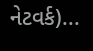નેટવર્ક)...